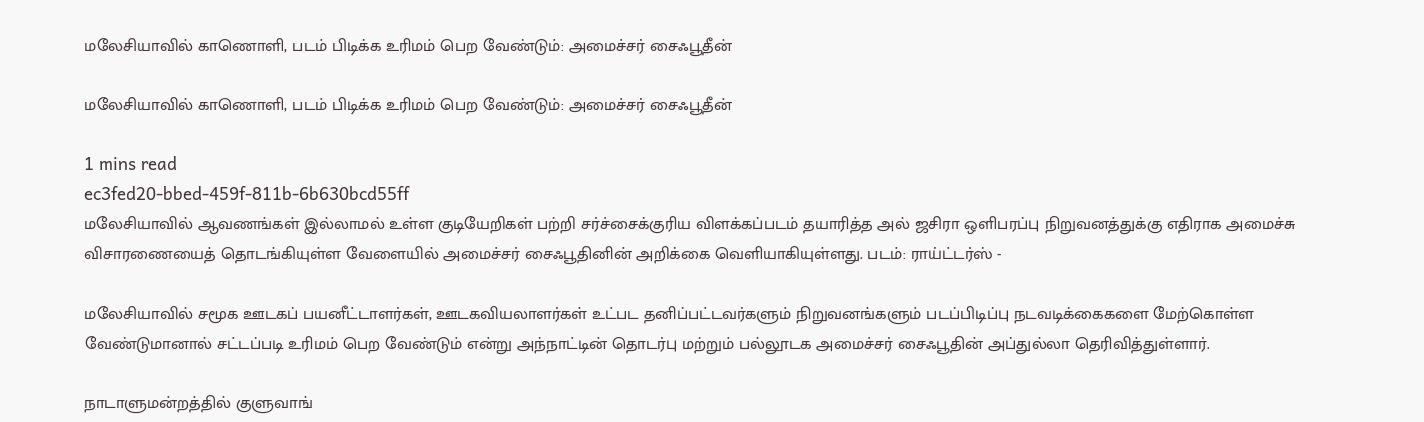மலேசியாவில் காணொளி, படம் பிடிக்க உரிமம் பெற வேண்டும்: அமைச்சர் சைஃபூதீன்

மலேசியாவில் காணொளி, படம் பிடிக்க உரிமம் பெற வேண்டும்: அமைச்சர் சைஃபூதீன்

1 mins read
ec3fed20-bbed-459f-811b-6b630bcd55ff
மலேசியாவில் ஆவணங்கள் இல்லாமல் உள்ள குடியேறிகள் பற்றி சர்ச்சைக்குரிய விளக்கப்படம் தயாரித்த அல் ஜசிரா ஒளிபரப்பு நிறுவனத்துக்கு எதிராக அமைச்சு விசாரணையைத் தொடங்கியுள்ள வேளையில் அமைச்சர் சைஃபூதினின் அறிக்கை வெளியாகியுள்ளது. படம்: ராய்ட்டர்ஸ் -

மலேசியாவில் சமூக ஊடகப் பயனீட்டாளர்கள், ஊடகவியலாளர்கள் உட்பட தனிப்பட்டவர்களும் நிறுவனங்களும் படப்பிடிப்பு நடவடிக்கைகளை மேற்கொள்ள வேண்டுமானால் சட்டப்படி உரிமம் பெற வேண்டும் என்று அந்நாட்டின் தொடர்பு மற்றும் பல்லூடக அமைச்சர் சைஃபூதின் அப்துல்லா தெரிவித்துள்ளார்.

நாடாளுமன்றத்தில் குளுவாங்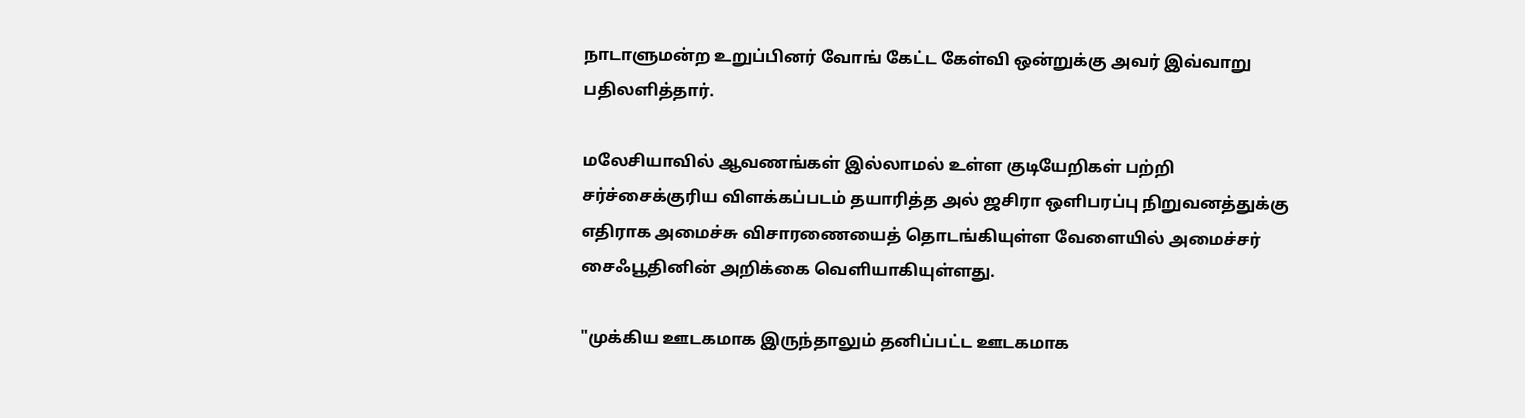நாடாளுமன்ற உறுப்பினர் வோங் கேட்ட கேள்வி ஒன்றுக்கு அவர் இவ்வாறு பதிலளித்தார்.

மலேசியாவில் ஆவணங்கள் இல்லாமல் உள்ள குடியேறிகள் பற்றி சர்ச்சைக்குரிய விளக்கப்படம் தயாரித்த அல் ஜசிரா ஒளிபரப்பு நிறுவனத்துக்கு எதிராக அமைச்சு விசாரணையைத் தொடங்கியுள்ள வேளையில் அமைச்சர் சைஃபூதினின் அறிக்கை வெளியாகியுள்ளது.

"முக்கிய ஊடகமாக இருந்தாலும் தனிப்பட்ட ஊடகமாக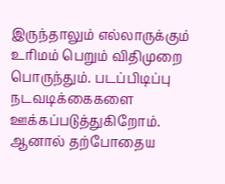இருந்தாலும் எல்லாருக்கும் உரிமம் பெறும் விதிமுறை பொருந்தும். படப்பிடிப்பு நடவடிக்கைகளை ஊக்கப்படுத்துகிறோம். ஆனால் தற்போதைய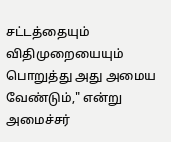சட்டத்தையும் விதிமுறையையும் பொறுத்து அது அமைய வேண்டும்," என்று அமைச்சர்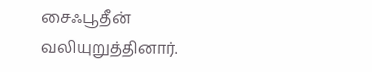சைஃபூதீன் வலியுறுத்தினார்.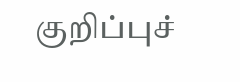குறிப்புச்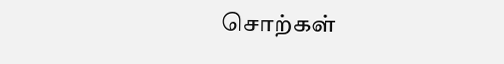சொற்கள்